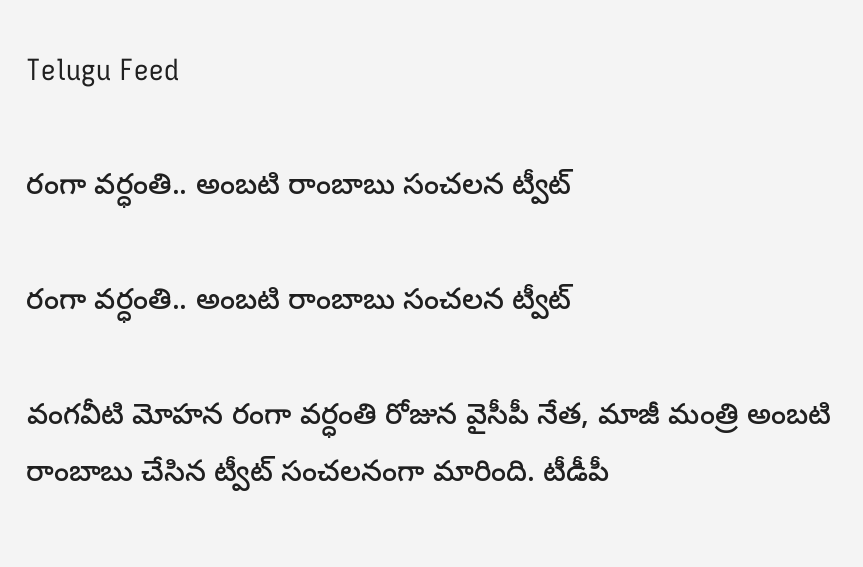Telugu Feed

రంగా వ‌ర్ధంతి.. అంబటి రాంబాబు సంచలన ట్వీట్

రంగా వ‌ర్ధంతి.. అంబటి రాంబాబు సంచలన ట్వీట్

వంగవీటి మోహన రంగా వర్ధంతి రోజున వైసీపీ నేత‌, మాజీ మంత్రి అంబటి రాంబాబు చేసిన ట్వీట్ సంచలనంగా మారింది. టీడీపీ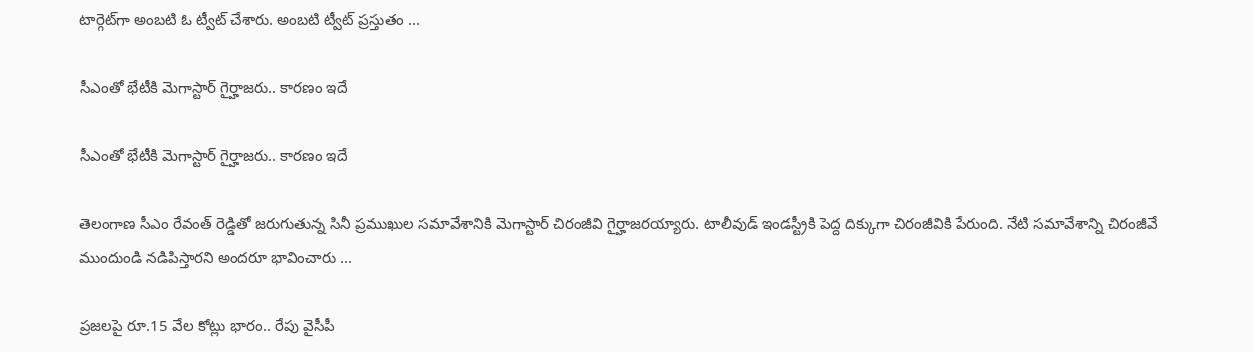టార్గెట్‌గా అంబ‌టి ఓ ట్వీట్ చేశారు. అంబ‌టి ట్వీట్ ప్ర‌స్తుతం ...

సీఎంతో భేటీకి మెగాస్టార్ గైర్హాజ‌రు.. కార‌ణం ఇదే

సీఎంతో భేటీకి మెగాస్టార్ గైర్హాజ‌రు.. కార‌ణం ఇదే

తెలంగాణ సీఎం రేవంత్ రెడ్డితో జరుగుతున్న సినీ ప్రముఖుల సమావేశానికి మెగాస్టార్ చిరంజీవి గైర్హాజ‌ర‌య్యారు. టాలీవుడ్ ఇండ‌స్ట్రీకి పెద్ద దిక్కుగా చిరంజీవికి పేరుంది. నేటి స‌మావేశాన్ని చిరంజీవే ముందుండి న‌డిపిస్తార‌ని అంద‌రూ భావించారు ...

ప్రజలపై రూ.15 వేల కోట్లు భారం.. రేపు వైసీపీ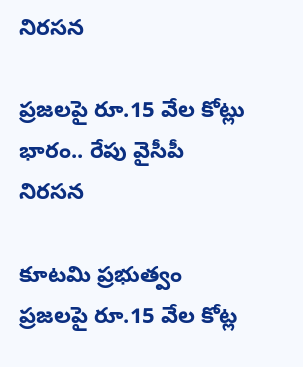నిర‌స‌న‌

ప్రజలపై రూ.15 వేల కోట్లు భారం.. రేపు వైసీపీ నిర‌స‌న‌

కూటమి ప్రభుత్వం ప్రజలపై రూ.15 వేల కోట్ల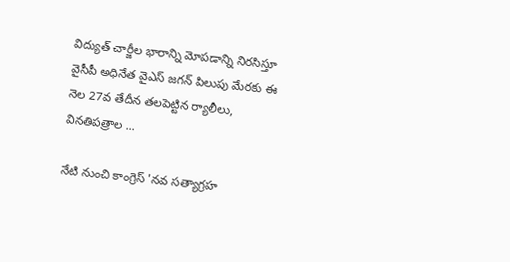విద్యుత్ చార్జీల భారాన్ని మోపడాన్ని నిర‌సిస్తూ వైసీపీ అధినేత వైఎస్ జగన్ పిలుపు మేరకు ఈ నెల 27వ తేదీన తలపెట్టిన ర్యాలీలు, వినతిపత్రాల ...

నేటి నుంచి కాంగ్రెస్ 'నవ సత్యాగ్రహ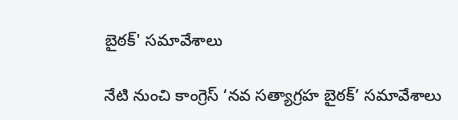బైఠ‌క్‌' స‌మావేశాలు

నేటి నుంచి కాంగ్రెస్ ‘నవ సత్యాగ్రహ బైఠ‌క్‌’ స‌మావేశాలు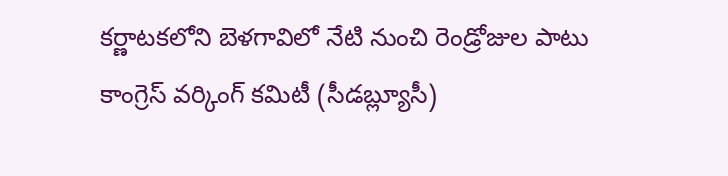కర్ణాటకలోని బెళ‌గావిలో నేటి నుంచి రెండ్రోజుల పాటు కాంగ్రెస్‌ వర్కింగ్‌ కమిటీ (సీడబ్ల్యూసీ)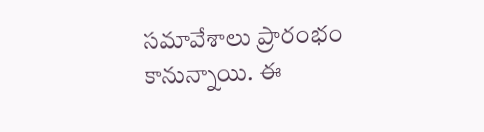సమావేశాలు ప్రారంభం కానున్నాయి. ఈ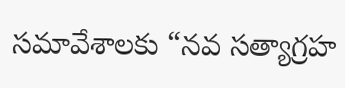సమావేశాలకు “నవ సత్యాగ్రహ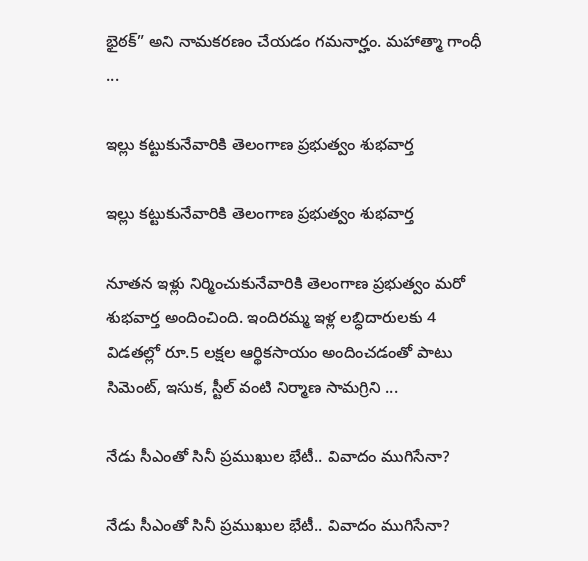భైఠక్‌” అని నామకరణం చేయడం గమనార్హం. మ‌హాత్మా గాంధీ ...

ఇల్లు కట్టుకునేవారికి తెలంగాణ ప్ర‌భుత్వం శుభవార్త

ఇల్లు కట్టుకునేవారికి తెలంగాణ ప్ర‌భుత్వం శుభవార్త

నూత‌న ఇళ్లు నిర్మించుకునేవారికి తెలంగాణ ప్రభుత్వం మరో శుభవార్త అందించింది. ఇందిరమ్మ ఇళ్ల లబ్ధిదారులకు 4 విడతల్లో రూ.5 లక్షల ఆర్థికసాయం అందించడంతో పాటు సిమెంట్, ఇసుక, స్టీల్ వంటి నిర్మాణ సామగ్రిని ...

నేడు సీఎంతో సినీ ప్రముఖుల భేటీ.. వివాదం ముగిసేనా?

నేడు సీఎంతో సినీ ప్రముఖుల భేటీ.. వివాదం ముగిసేనా?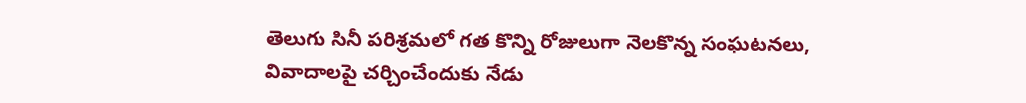తెలుగు సినీ పరిశ్రమలో గ‌త కొన్ని రోజులుగా నెల‌కొన్న సంఘటనలు, వివాదాలపై చ‌ర్చించేందుకు నేడు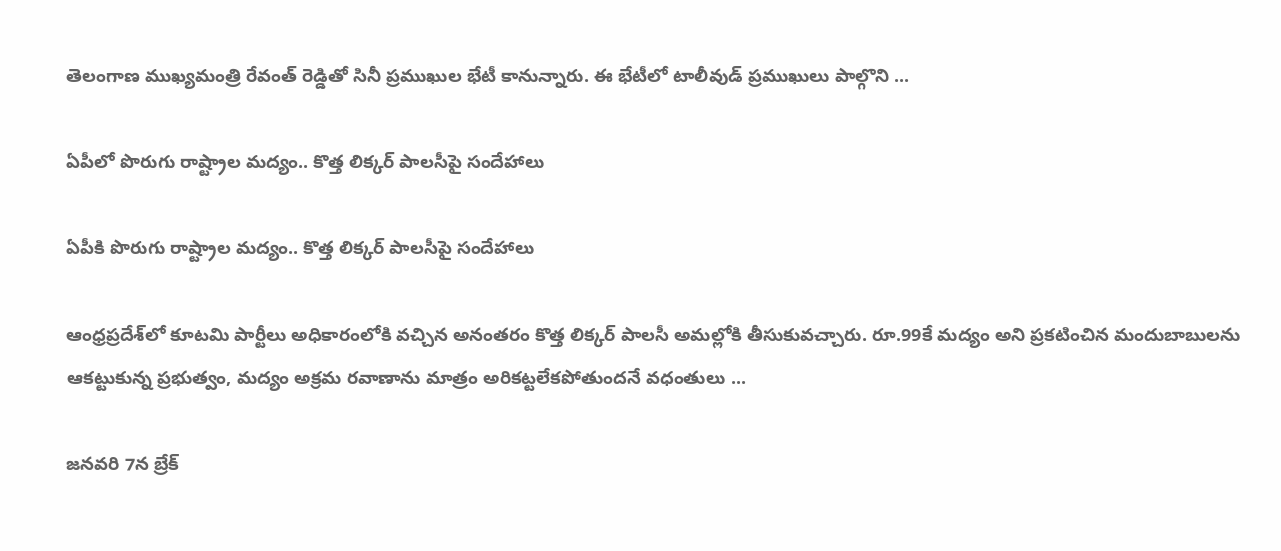తెలంగాణ ముఖ్య‌మంత్రి రేవంత్ రెడ్డితో సినీ ప్రముఖుల భేటీ కానున్నారు. ఈ భేటీలో టాలీవుడ్ ప్రముఖులు పాల్గొని ...

ఏపీలో పొరుగు రాష్ట్రాల మద్యం.. కొత్త లిక్కర్ పాలసీపై సందేహాలు

ఏపీకి పొరుగు రాష్ట్రాల మద్యం.. కొత్త లిక్కర్ పాలసీపై సందేహాలు

ఆంధ్రప్రదేశ్‌లో కూట‌మి పార్టీలు అధికారంలోకి వ‌చ్చిన అనంత‌రం కొత్త లిక్కర్ పాలసీ అమల్లోకి తీసుకువ‌చ్చారు. రూ.99కే మ‌ద్యం అని ప్ర‌క‌టించిన మందుబాబుల‌ను ఆక‌ట్టుకున్న ప్ర‌భుత్వం, మ‌ద్యం అక్ర‌మ ర‌వాణాను మాత్రం అరిక‌ట్ట‌లేక‌పోతుంద‌నే వ‌ధంతులు ...

జ‌నవరి 7న బ్రేక్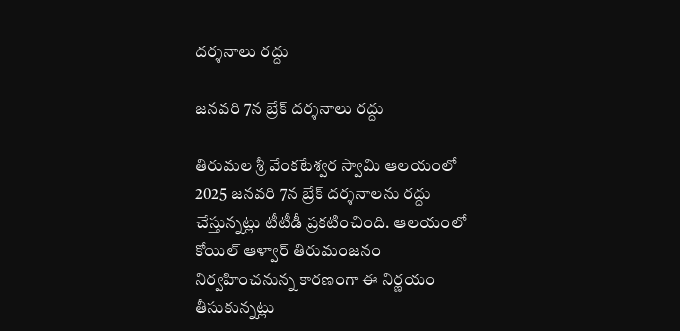దర్శనాలు రద్దు

జ‌నవరి 7న బ్రేక్ దర్శనాలు రద్దు

తిరుమల శ్రీ వేంకటేశ్వర స్వామి ఆలయంలో 2025 జనవరి 7న బ్రేక్ దర్శనాలను రద్దు చేస్తున్నట్లు టీటీడీ ప్రకటించింది. ఆలయంలో కోయిల్ ఆళ్వార్ తిరుమంజనం నిర్వహించనున్న కారణంగా ఈ నిర్ణయం తీసుకున్నట్లు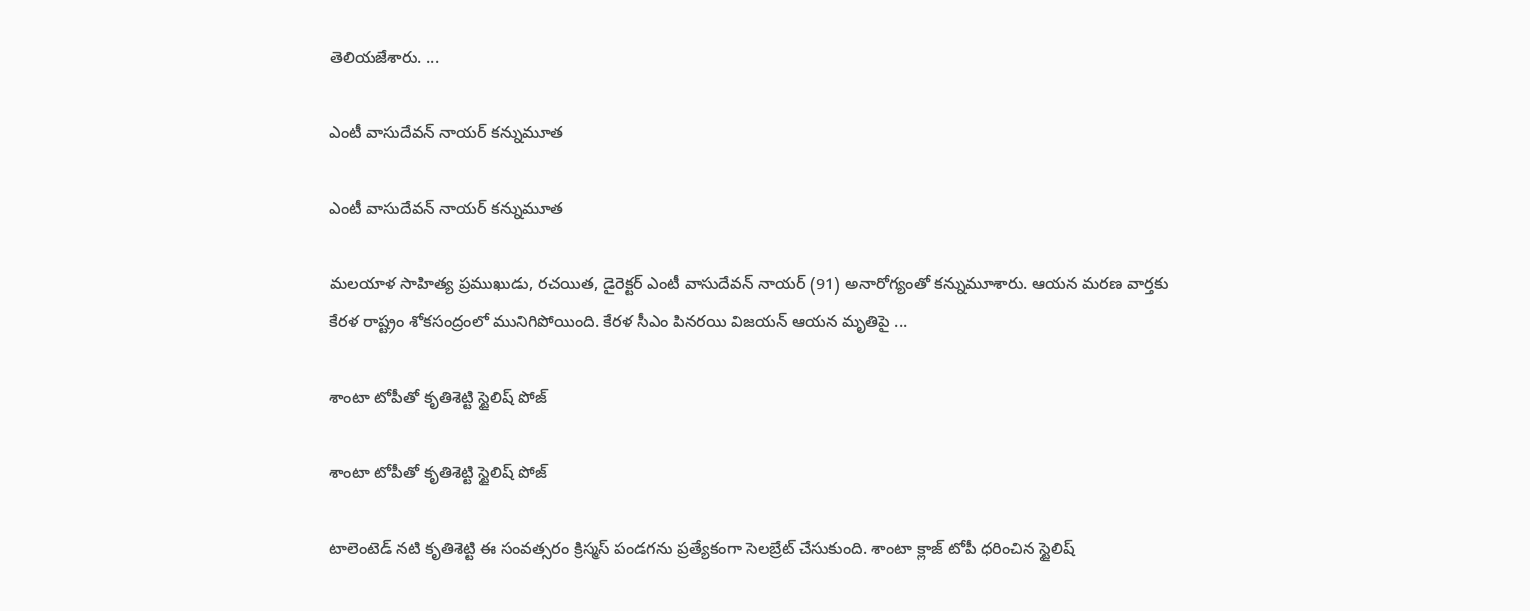తెలియజేశారు. ...

ఎంటీ వాసుదేవన్ నాయర్ కన్నుమూత

ఎంటీ వాసుదేవన్ నాయర్ కన్నుమూత

మలయాళ సాహిత్య ప్రముఖుడు, రచయిత, డైరెక్టర్ ఎంటీ వాసుదేవన్ నాయర్ (91) అనారోగ్యంతో కన్నుమూశారు. ఆయన మరణ వార్తకు కేరళ రాష్ట్రం శోకసంద్రంలో మునిగిపోయింది. కేరళ సీఎం పినరయి విజయన్ ఆయన మృతిపై ...

శాంటా టోపీతో కృతిశెట్టి స్టైలిష్ పోజ్

శాంటా టోపీతో కృతిశెట్టి స్టైలిష్ పోజ్

టాలెంటెడ్ నటి కృతిశెట్టి ఈ సంవత్సరం క్రిస్మస్ పండగను ప్రత్యేకంగా సెలబ్రేట్ చేసుకుంది. శాంటా క్లాజ్ టోపీ ధరించిన స్టైలిష్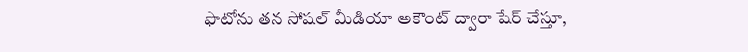ఫొటోను తన సోషల్ మీడియా అకౌంట్ ద్వారా షేర్ చేస్తూ,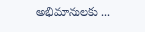అభిమానులకు ...